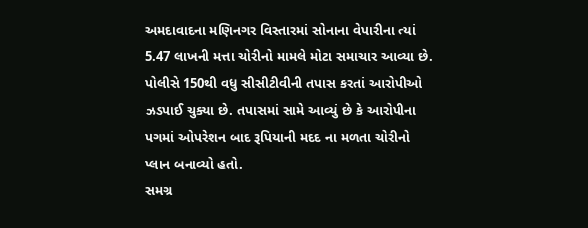અમદાવાદના મણિનગર વિસ્તારમાં સોનાના વેપારીના ત્યાં 5.47 લાખની મત્તા ચોરીનો મામલે મોટા સમાચાર આવ્યા છે. પોલીસે 150થી વધુ સીસીટીવીની તપાસ કરતાં આરોપીઓ ઝડપાઈ ચુક્યા છે. તપાસમાં સામે આવ્યું છે કે આરોપીના પગમાં ઓપરેશન બાદ રૂપિયાની મદદ ના મળતા ચોરીનો પ્લાન બનાવ્યો હતો.
સમગ્ર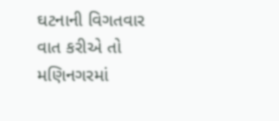ઘટનાની વિગતવાર વાત કરીએ તો મણિનગરમાં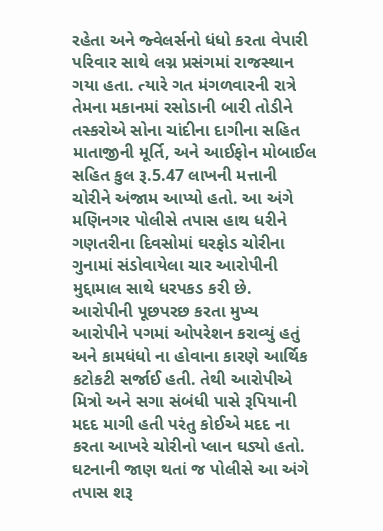રહેતા અને જ્વેલર્સનો ધંધો કરતા વેપારી પરિવાર સાથે લગ્ન પ્રસંગમાં રાજસ્થાન ગયા હતા. ત્યારે ગત મંગળવારની રાત્રે તેમના મકાનમાં રસોડાની બારી તોડીને તસ્કરોએ સોના ચાંદીના દાગીના સહિત માતાજીની મૂર્તિ, અને આઈફોન મોબાઈલ સહિત કુલ રૂ.5.47 લાખની મત્તાની ચોરીને અંજામ આપ્યો હતો. આ અંગે મણિનગર પોલીસે તપાસ હાથ ધરીને ગણતરીના દિવસોમાં ઘરફોડ ચોરીના ગુનામાં સંડોવાયેલા ચાર આરોપીની મુદ્દામાલ સાથે ધરપકડ કરી છે. આરોપીની પૂછપરછ કરતા મુખ્ય આરોપીને પગમાં ઓપરેશન કરાવ્યું હતું અને કામધંધો ના હોવાના કારણે આર્થિક કટોકટી સર્જાઈ હતી. તેથી આરોપીએ મિત્રો અને સગા સંબંધી પાસે રૂપિયાની મદદ માગી હતી પરંતુ કોઈએ મદદ ના કરતા આખરે ચોરીનો પ્લાન ઘડ્યો હતો.
ઘટનાની જાણ થતાં જ પોલીસે આ અંગે તપાસ શરૂ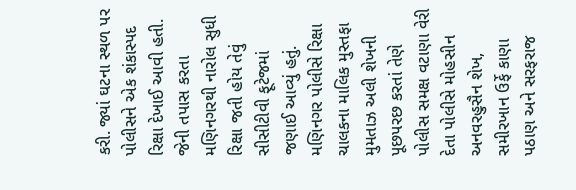કરી. જ્યાં ઘટના સ્થળ પર પોલીસને એક શંકાસ્પદ રિક્ષા દેખાઈ આવી હતી. જેની તપાસ કરતા મણિનગરથી નારોલ સુધી રિક્ષા જતી હોય તેવું સીસીટીવી ફૂટેજમાં જણાઈ આવ્યું હતું. મણિનગર પોલીસે રિક્ષા ચાલકના માલિક મુસ્તફા મુમતાઝ અલી શેખની પૂછપરછ કરતાં તેણે પોલીસ સમક્ષ વટાણા વેરી દેતા પોલીસે મોહસીન અનવરહુસૈન શેખ, સમીરખાન ઉર્ફે કાણા પઠાણ અને સરફરાજ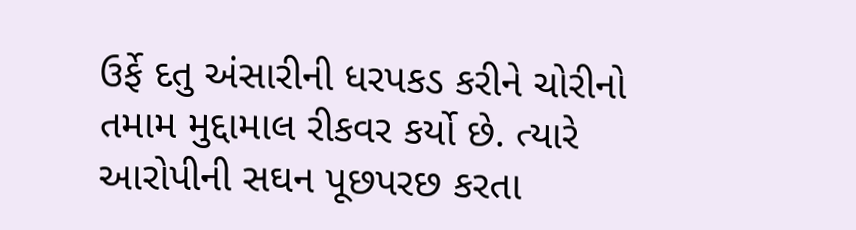ઉર્ફે દતુ અંસારીની ધરપકડ કરીને ચોરીનો તમામ મુદ્દામાલ રીકવર કર્યો છે. ત્યારે આરોપીની સઘન પૂછપરછ કરતા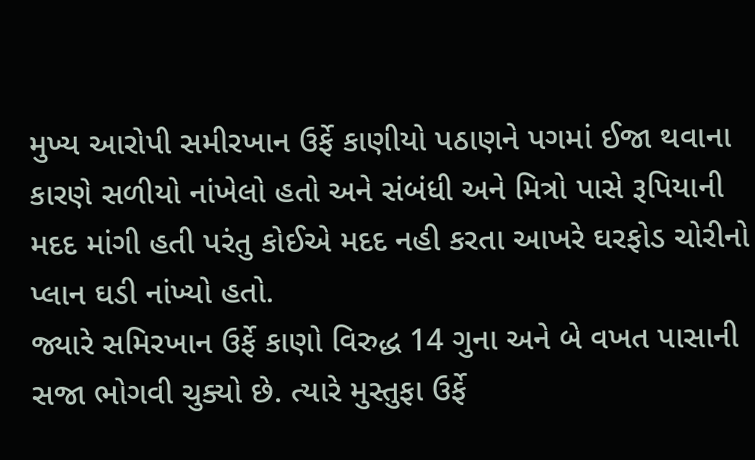મુખ્ય આરોપી સમીરખાન ઉર્ફે કાણીયો પઠાણને પગમાં ઈજા થવાના કારણે સળીયો નાંખેલો હતો અને સંબંધી અને મિત્રો પાસે રૂપિયાની મદદ માંગી હતી પરંતુ કોઈએ મદદ નહી કરતા આખરે ઘરફોડ ચોરીનો પ્લાન ઘડી નાંખ્યો હતો.
જ્યારે સમિરખાન ઉર્ફે કાણો વિરુદ્ધ 14 ગુના અને બે વખત પાસાની સજા ભોગવી ચુક્યો છે. ત્યારે મુસ્તુફા ઉર્ફે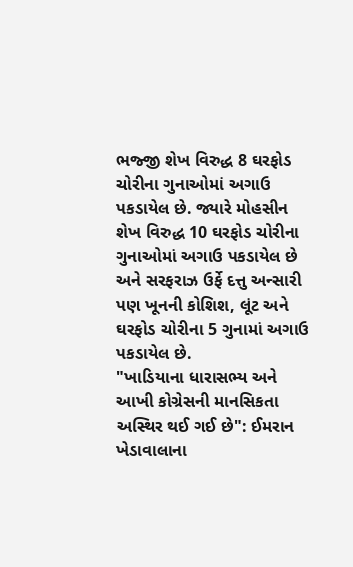ભજ્જી શેખ વિરુદ્ધ 8 ઘરફોડ ચોરીના ગુનાઓમાં અગાઉ પકડાયેલ છે. જ્યારે મોહસીન શેખ વિરુદ્ધ 10 ઘરફોડ ચોરીના ગુનાઓમાં અગાઉ પકડાયેલ છે અને સરફરાઝ ઉર્ફે દત્તુ અન્સારી પણ ખૂનની કોશિશ, લૂંટ અને ઘરફોડ ચોરીના 5 ગુનામાં અગાઉ પકડાયેલ છે.
"ખાડિયાના ધારાસભ્ય અને આખી કોગ્રેસની માનસિકતા અસ્થિર થઈ ગઈ છે": ઈમરાન ખેડાવાલાના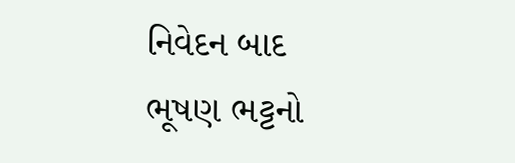નિવેદન બાદ ભૂષણ ભટ્ટનો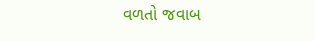વળતો જવાબ